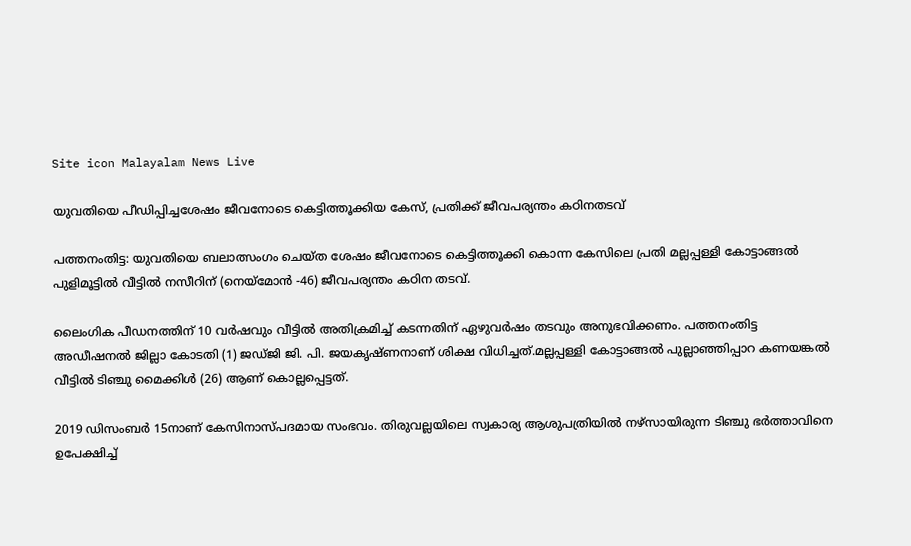Site icon Malayalam News Live

യുവതിയെ പീഡിപ്പിച്ചശേഷം ജീവനോടെ കെട്ടിത്തൂക്കിയ കേസ്, പ്രതിക്ക് ജീവപര്യന്തം കഠിനതടവ്

പത്തനംതിട്ട: യുവതിയെ ബലാത്സംഗം ചെയ്ത ശേഷം ജീവനോടെ കെട്ടിത്തൂക്കി കൊന്ന കേസിലെ പ്രതി മല്ലപ്പള്ളി കോട്ടാങ്ങല്‍ പുളിമൂട്ടില്‍ വീട്ടില്‍ നസീറിന് (നെയ്‌മോൻ -46) ജീവപര്യന്തം കഠിന തടവ്.

ലൈംഗിക പീഡനത്തിന് 10 വർഷവും വീട്ടില്‍ അതിക്രമിച്ച്‌ കടന്നതിന് ഏഴുവർഷം തടവും അനുഭവിക്കണം. പത്തനംതിട്ട അഡീഷനല്‍ ജില്ലാ കോടതി (1) ജഡ്ജി ജി. പി. ജയകൃഷ്ണനാണ് ശിക്ഷ വിധിച്ചത്.മല്ലപ്പള്ളി കോട്ടാങ്ങല്‍ പുല്ലാഞ്ഞിപ്പാറ കണയങ്കല്‍ വീട്ടില്‍ ടിഞ്ചു മൈക്കിള്‍ (26) ആണ് കൊല്ലപ്പെട്ടത്.

2019 ഡിസംബർ 15നാണ് കേസിനാസ്പദമായ സംഭവം. തിരുവല്ലയിലെ സ്വകാര്യ ആശുപത്രിയില്‍ നഴ്സായിരുന്ന ടിഞ്ചു ഭർത്താവിനെ ഉപേക്ഷിച്ച്‌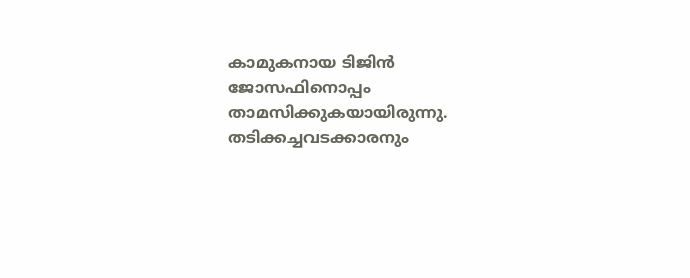കാമുകനായ ടിജിൻ ജോസഫിനൊപ്പം താമസിക്കുകയായിരുന്നു. തടിക്കച്ചവടക്കാരനും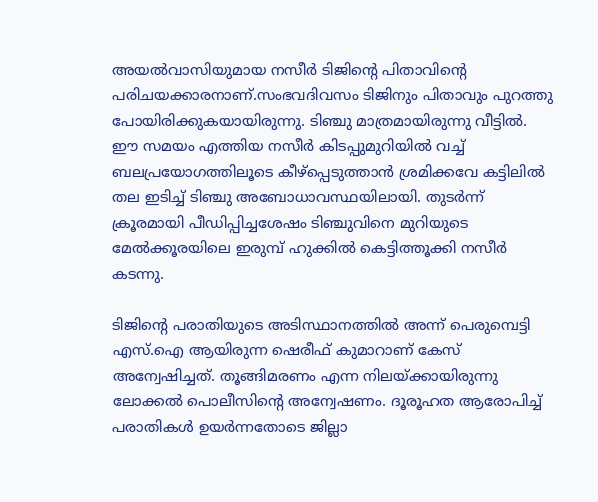അയല്‍വാസിയുമായ നസീർ ടിജിന്റെ പിതാവിന്റെ പരിചയക്കാരനാണ്.സംഭവദിവസം ടിജിനും പിതാവും പുറത്തു പോയിരിക്കുകയായിരുന്നു. ടിഞ്ചു മാത്രമായിരുന്നു വീട്ടില്‍. ഈ സമയം എത്തിയ നസീർ കിടപ്പുമുറിയില്‍ വച്ച്‌ ബലപ്രയോഗത്തിലൂടെ കീഴ്പ്പെടുത്താൻ ശ്രമിക്കവേ കട്ടിലില്‍ തല ഇടിച്ച്‌ ടിഞ്ചു അബോധാവസ്ഥയിലായി. തുടർന്ന് ക്രൂരമായി പീഡിപ്പിച്ചശേഷം ടിഞ്ചുവിനെ മുറിയുടെ മേല്‍ക്കൂരയിലെ ഇരുമ്പ് ഹുക്കില്‍ കെട്ടിത്തൂക്കി നസീർ കടന്നു.

ടിജിന്റെ പരാതിയുടെ അടിസ്ഥാനത്തില്‍ അന്ന് പെരുമ്പെട്ടി എസ്.ഐ ആയിരുന്ന ഷെരീഫ് കുമാറാണ് കേസ് അന്വേഷിച്ചത്. തൂങ്ങിമരണം എന്ന നിലയ്ക്കായിരുന്നു ലോക്കല്‍ പൊലീസിന്റെ അന്വേഷണം. ദൂരൂഹത ആരോപിച്ച്‌ പരാതികള്‍ ഉയർന്നതോടെ ജില്ലാ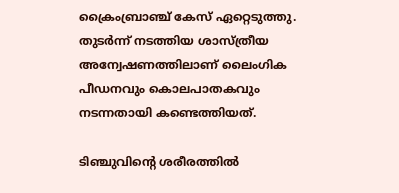ക്രൈംബ്രാഞ്ച് കേസ് ഏറ്റെടുത്തു. തുടർന്ന് നടത്തിയ ശാസ്ത്രീയ അന്വേഷണത്തിലാണ് ലൈംഗിക പീഡനവും കൊലപാതകവും നടന്നതായി കണ്ടെത്തിയത്.

ടിഞ്ചുവിന്റെ ശരീരത്തില്‍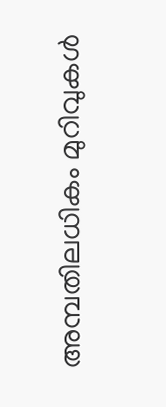അമ്പതിലധികം മുറിവുകള്‍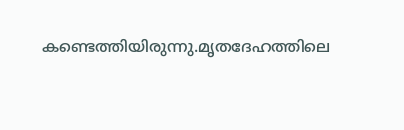കണ്ടെത്തിയിരുന്നു.മൃതദേഹത്തിലെ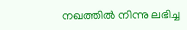നഖത്തില്‍ നിന്നു ലഭിച്ച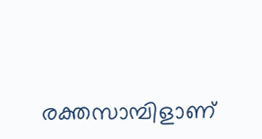രക്തസാമ്പിളാണ്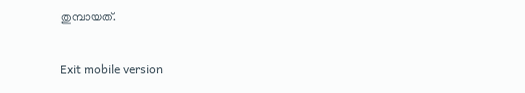തുമ്പായത്.

Exit mobile version